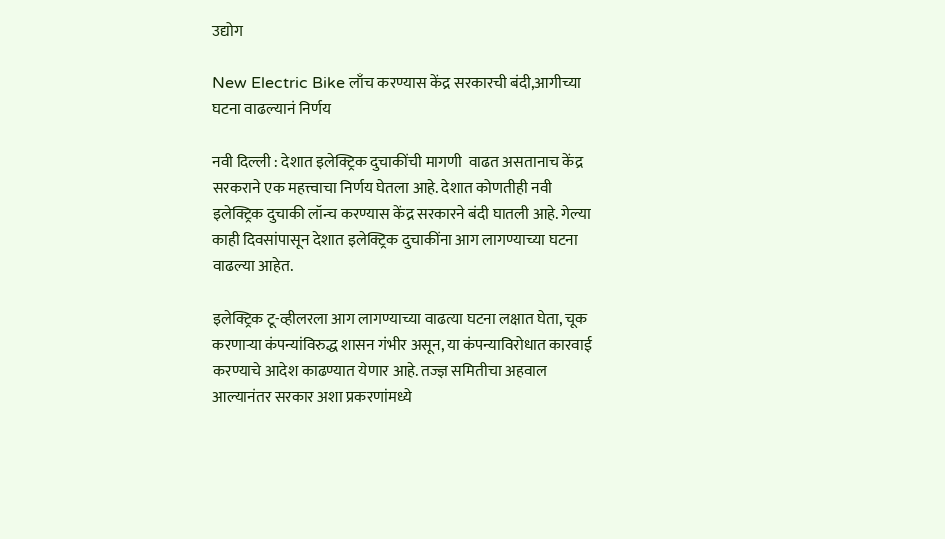उद्योग

New Electric Bike लाँच करण्यास केंद्र सरकारची बंदी,आगीच्या घटना वाढल्यानं निर्णय

नवी दिल्ली : देशात इलेक्ट्रिक दुचाकींची मागणी  वाढत असतानाच केंद्र सरकराने एक महत्त्वाचा निर्णय घेतला आहे. देशात कोणतीही नवी इलेक्ट्रिक दुचाकी लॉन्च करण्यास केंद्र सरकारने बंदी घातली आहे. गेल्या काही दिवसांपासून देशात इलेक्ट्रिक दुचाकींना आग लागण्याच्या घटना वाढल्या आहेत.

इलेक्ट्रिक टू-व्हीलरला आग लागण्याच्या वाढत्या घटना लक्षात घेता, चूक करणाऱ्या कंपन्यांविरुद्ध शासन गंभीर असून, या कंपन्याविरोधात कारवाई करण्याचे आदेश काढण्यात येणार आहे. तज्ज्ञ समितीचा अहवाल आल्यानंतर सरकार अशा प्रकरणांमध्ये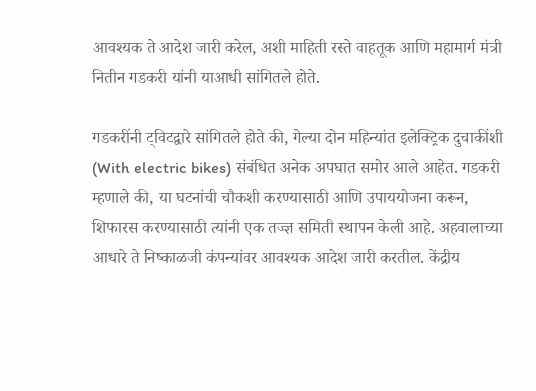आवश्यक ते आदेश जारी करेल, अशी माहिती रस्ते वाहतूक आणि महामार्ग मंत्री नितीन गडकरी यांनी याआधी सांगितले होते.

गडकरींनी ट्विटद्वारे सांगितले होते की, गेल्या दोन महिन्यांत इलेक्ट्रिक दुचाकींशी (With electric bikes) संबंधित अनेक अपघात समोर आले आहेत. गडकरी म्हणाले की, या घटनांची चौकशी करण्यासाठी आणि उपाययोजना करून, शिफारस करण्यासाठी त्यांनी एक तज्ज्ञ समिती स्थापन केली आहे. अहवालाच्या आधारे ते निष्काळजी कंपन्यांवर आवश्यक आदेश जारी करतील. केंद्रीय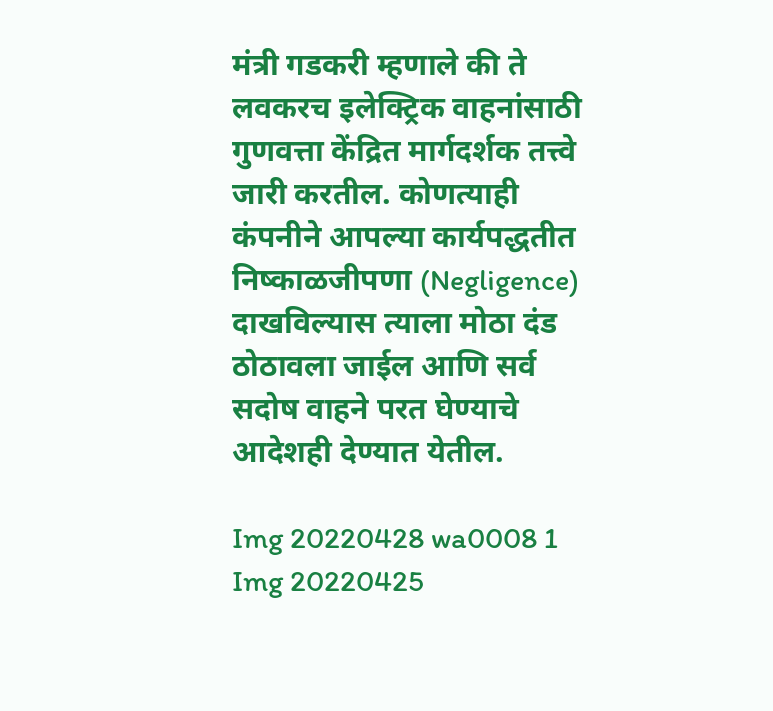मंत्री गडकरी म्हणाले की ते लवकरच इलेक्ट्रिक वाहनांसाठी गुणवत्ता केंद्रित मार्गदर्शक तत्त्वे जारी करतील. कोणत्याही कंपनीने आपल्या कार्यपद्धतीत निष्काळजीपणा (Negligence) दाखविल्यास त्याला मोठा दंड ठोठावला जाईल आणि सर्व सदोष वाहने परत घेण्याचे आदेशही देण्यात येतील.

Img 20220428 wa0008 1
Img 20220425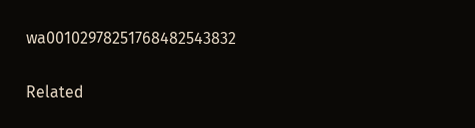wa00102978251768482543832

Related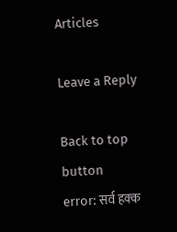Articles

Leave a Reply

Back to top button
error: सर्व हक्क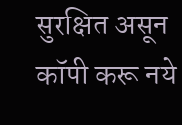सुरक्षित असून कॉपी करू नये